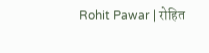Rohit Pawar | रोहित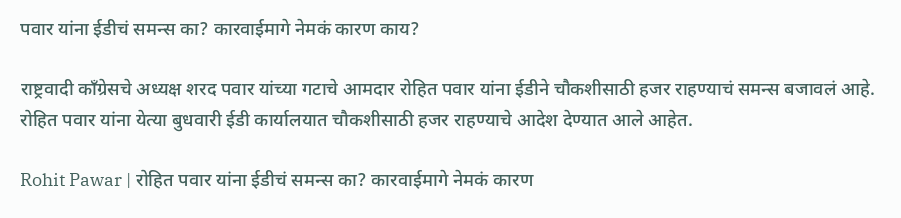पवार यांना ईडीचं समन्स का? कारवाईमागे नेमकं कारण काय?

राष्ट्रवादी काँग्रेसचे अध्यक्ष शरद पवार यांच्या गटाचे आमदार रोहित पवार यांना ईडीने चौकशीसाठी हजर राहण्याचं समन्स बजावलं आहे. रोहित पवार यांना येत्या बुधवारी ईडी कार्यालयात चौकशीसाठी हजर राहण्याचे आदेश देण्यात आले आहेत.

Rohit Pawar | रोहित पवार यांना ईडीचं समन्स का? कारवाईमागे नेमकं कारण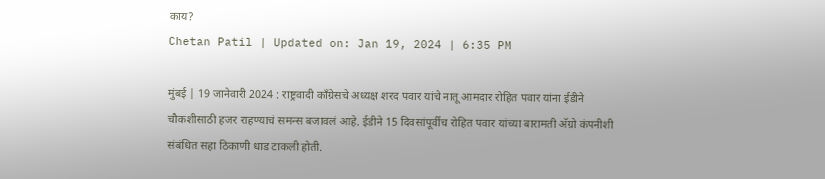काय?
Chetan Patil | Updated on: Jan 19, 2024 | 6:35 PM

मुंबई | 19 जानेवारी 2024 : राष्ट्रवादी काँग्रेसचे अध्यक्ष शरद पवार यांचे नातू आमदार रोहित पवार यांना ईडीने चौकशीसाठी हजर राहण्याचं समन्स बजावलं आहे. ईडीने 15 दिवसांपूर्वीच रोहित पवार यांच्या बारामती अ‍ॅग्रो कंपनीशी संबंधित सहा ठिकाणी धाड टाकली होती.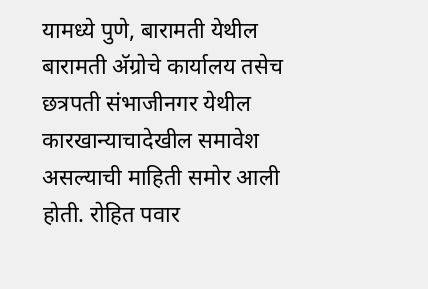यामध्ये पुणे, बारामती येथील बारामती अ‍ॅग्रोचे कार्यालय तसेच छत्रपती संभाजीनगर येथील कारखान्याचादेखील समावेश असल्याची माहिती समोर आली होती. रोहित पवार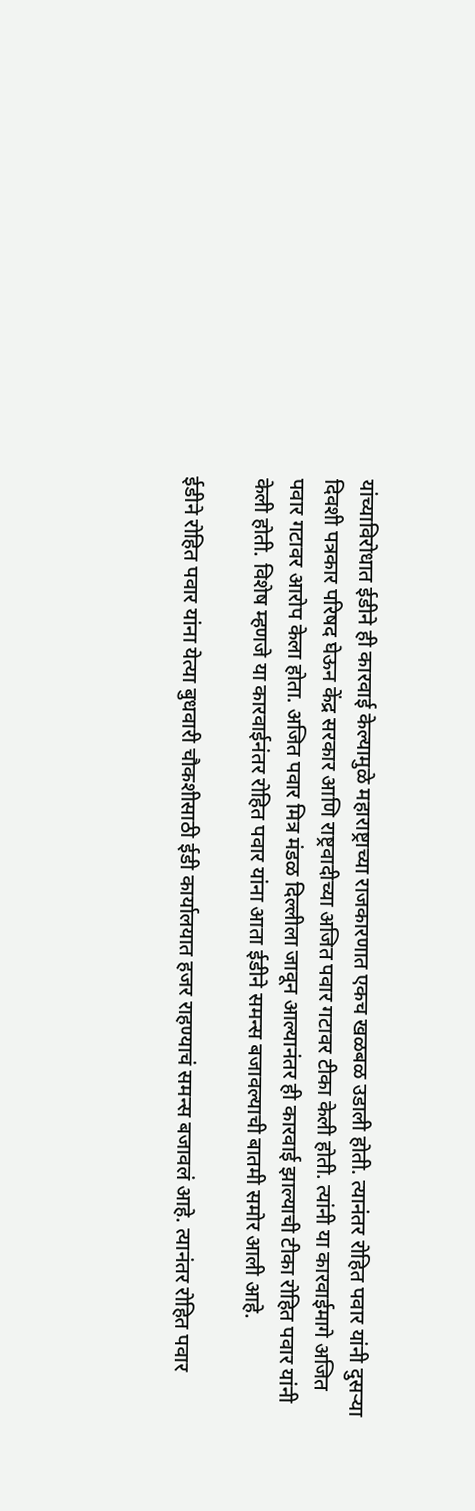यांच्याविरोधात ईडीने ही कारवाई केल्यामुळे महाराष्ट्राच्या राजकारणात एकच खळबळ उडाली होती. त्यानंतर रोहित पवार यांनी दुसऱ्या दिवशी पत्रकार परिषद घेऊन केंद्र सरकार आणि राष्ट्रवादीच्या अजित पवार गटावर टीका केली होती. त्यांनी या कारवाईमागे अजित पवार गटावर आरोप केला होता. अजित पवार मित्र मंडळ दिल्लीला जावून आल्यानंतर ही कारवाई झाल्याची टीका रोहित पवार यांनी केली होती. विशेष म्हणजे या कारवाईनंतर रोहित पवार यांना आता ईडीने समन्स बजावल्याची बातमी समोर आली आहे.

ईडीने रोहित पवार यांना येत्या बुधवारी चौकशीसाठी ईडी कार्यालयात हजर राहण्याचं समन्स बजावलं आहे. त्यानंतर रोहित पवार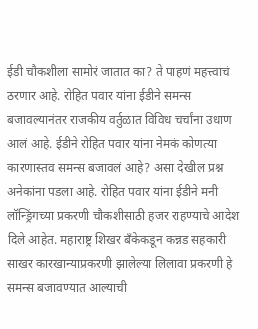ईडी चौकशीला सामोरं जातात का? ते पाहणं महत्त्वाचं ठरणार आहे. रोहित पवार यांना ईडीने समन्स बजावल्यानंतर राजकीय वर्तुळात विविध चर्चांना उधाण आलं आहे. ईडीने रोहित पवार यांना नेमकं कोणत्या कारणास्तव समन्स बजावलं आहे? असा देखील प्रश्न अनेकांना पडला आहे. रोहित पवार यांना ईडीने मनी लॉन्ड्रिंगच्या प्रकरणी चौकशीसाठी हजर राहण्याचे आदेश दिले आहेत. महाराष्ट्र शिखर बँकेकडून कन्नड सहकारी साखर कारखान्याप्रकरणी झालेल्या लिलावा प्रकरणी हे समन्स बजावण्यात आल्याची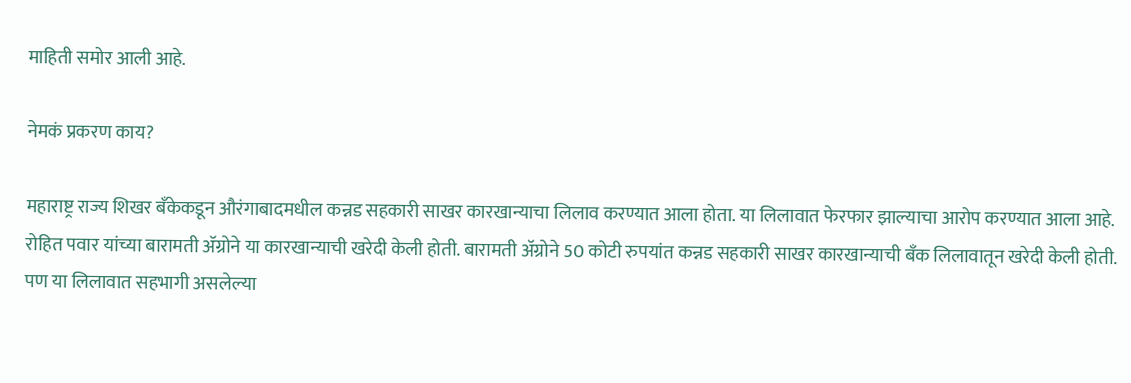माहिती समोर आली आहे.

नेमकं प्रकरण काय?

महाराष्ट्र राज्य शिखर बँकेकडून औरंगाबादमधील कन्नड सहकारी साखर कारखान्याचा लिलाव करण्यात आला होता. या लिलावात फेरफार झाल्याचा आरोप करण्यात आला आहे. रोहित पवार यांच्या बारामती अ‍ॅग्रोने या कारखान्याची खरेदी केली होती. बारामती अ‍ॅग्रोने 50 कोटी रुपयांत कन्नड सहकारी साखर कारखान्याची बँक लिलावातून खरेदी केली होती. पण या लिलावात सहभागी असलेल्या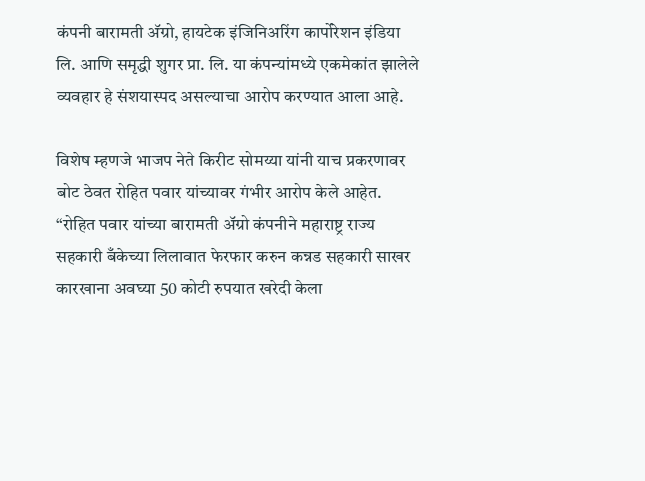कंपनी बारामती अ‍ॅग्रो, हायटेक इंजिनिअरिंग कार्पोरेशन इंडिया लि. आणि समृद्धी शुगर प्रा. लि. या कंपन्यांमध्ये एकमेकांत झालेले व्यवहार हे संशयास्पद असल्याचा आरोप करण्यात आला आहे.

विशेष म्हणजे भाजप नेते किरीट सोमय्या यांनी याच प्रकरणावर बोट ठेवत रोहित पवार यांच्यावर गंभीर आरोप केले आहेत. “रोहित पवार यांच्या बारामती अ‍ॅग्रो कंपनीने महाराष्ट्र राज्य सहकारी बँकेच्या लिलावात फेरफार करुन कन्नड सहकारी साखर कारखाना अवघ्या 50 कोटी रुपयात खरेदी केला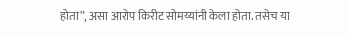होता”, असा आरोप किरीट सोमय्यांनी केला होता. तसेच या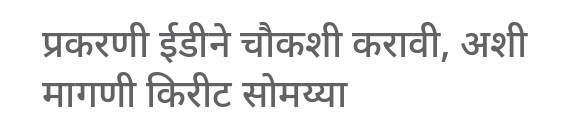प्रकरणी ईडीने चौकशी करावी, अशी मागणी किरीट सोमय्या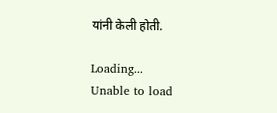यांनी केली होती.

Loading...
Unable to load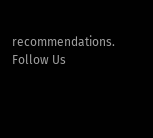recommendations.
Follow Us